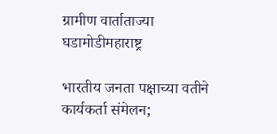ग्रामीण वार्ताताज्या घडामोडीमहाराष्ट्र

भारतीय जनता पक्षाच्या वतीने कार्यकर्ता संमेलन;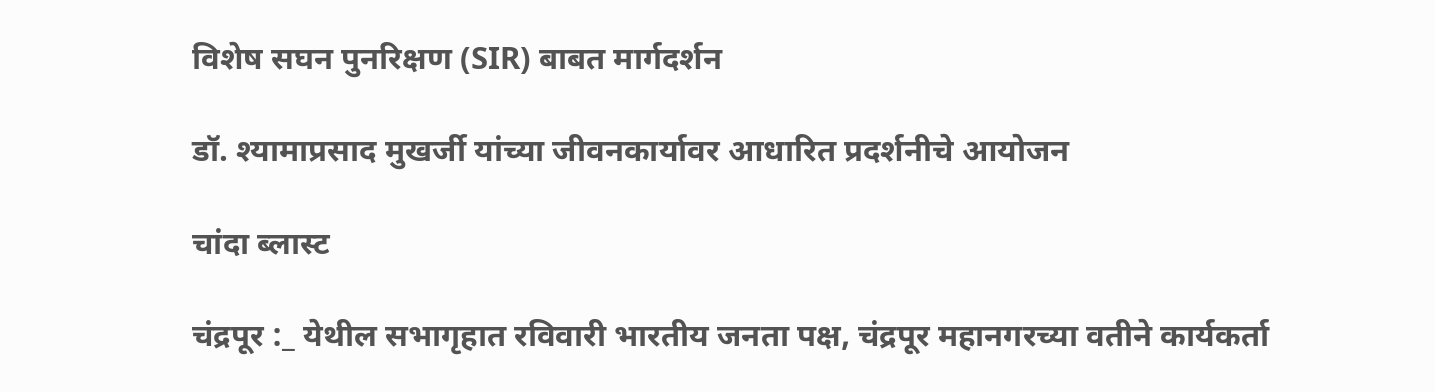विशेष सघन पुनरिक्षण (SIR) बाबत मार्गदर्शन

डॉ. श्यामाप्रसाद मुखर्जी यांच्या जीवनकार्यावर आधारित प्रदर्शनीचे आयोजन

चांदा ब्लास्ट

चंद्रपूर :_ येथील सभागृहात रविवारी भारतीय जनता पक्ष, चंद्रपूर महानगरच्या वतीने कार्यकर्ता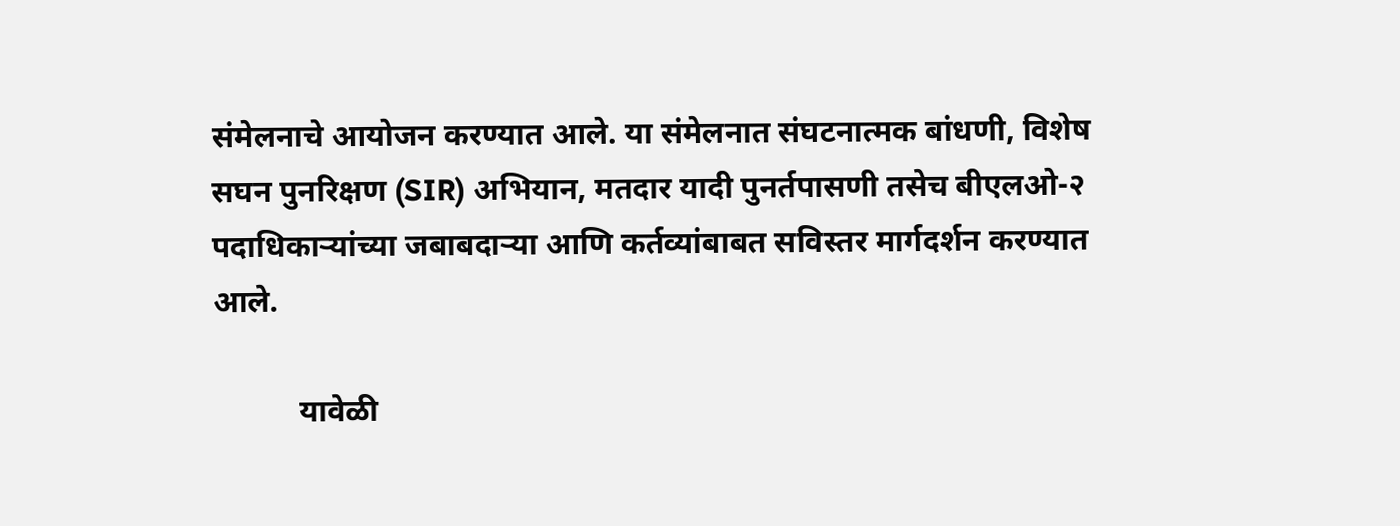संमेलनाचे आयोजन करण्यात आले. या संमेलनात संघटनात्मक बांधणी, विशेष सघन पुनरिक्षण (SIR) अभियान, मतदार यादी पुनर्तपासणी तसेच बीएलओ-२ पदाधिकाऱ्यांच्या जबाबदाऱ्या आणि कर्तव्यांबाबत सविस्तर मार्गदर्शन करण्यात आले.

           यावेळी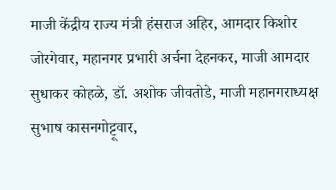माजी केंद्रीय राज्य मंत्री हंसराज अहिर, आमदार किशोर जोरगेवार, महानगर प्रभारी अर्चना देहनकर, माजी आमदार सुधाकर कोहळे, डॉ. अशोक जीवतोडे, माजी महानगराध्यक्ष सुभाष कासनगोट्टूवार,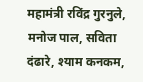महामंत्री रविंद्र गुरनुले, मनोज पाल, सविता दंढारे, श्याम कनकम,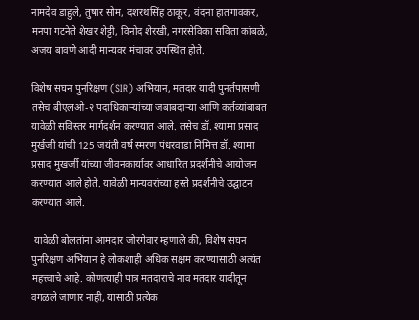नामदेव डाहुले, तुषार सोम, दशरथसिंह ठाकूर, वंदना हातगावकर, मनपा गटनेते शेखर शेट्टी, विनोद शेरखी, नगरसेविका सविता कांबळे, अजय बावणे आदी मान्यवर मंचावर उपस्थित होते.

विशेष सघन पुनरिक्षण (SIR) अभियान, मतदार यादी पुनर्तपासणी तसेच बीएलओ-२ पदाधिकाऱ्यांच्या जबाबदाऱ्या आणि कर्तव्यांबाबत यावेळी सविस्तर मार्गदर्शन करण्यात आले. तसेच डॉ. श्यामा प्रसाद मुर्खजी यांची 125 जयंती वर्ष स्मरण पंधरवाडा निमित्त डॉ. श्यामा प्रसाद मुखर्जी यांच्या जीवनकार्यावर आधारित प्रदर्शनीचे आयोजन करण्यात आले होते. यावेळी मान्यवरांच्या हस्ते प्रदर्शनीचे उद्घाटन करण्यात आले.

 यावेळी बोलतांना आमदार जोरगेवार म्हणाले की, विशेष सघन पुनरिक्षण अभियान हे लोकशाही अधिक सक्षम करण्यासाठी अत्यंत महत्त्वाचे आहे. कोणत्याही पात्र मतदाराचे नाव मतदार यादीतून वगळले जाणार नाही, यासाठी प्रत्येक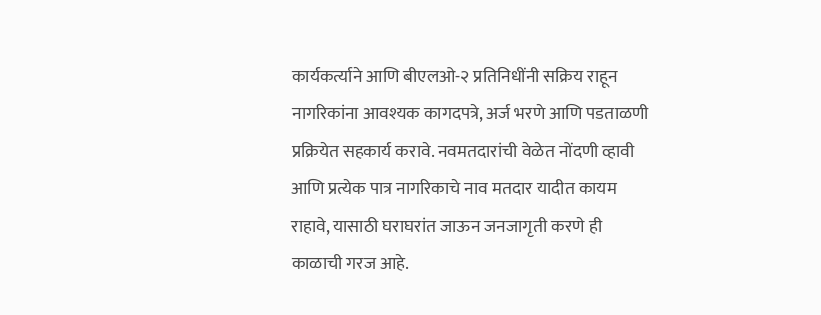कार्यकर्त्याने आणि बीएलओ-२ प्रतिनिधींनी सक्रिय राहून नागरिकांना आवश्यक कागदपत्रे, अर्ज भरणे आणि पडताळणी प्रक्रियेत सहकार्य करावे. नवमतदारांची वेळेत नोंदणी व्हावी आणि प्रत्येक पात्र नागरिकाचे नाव मतदार यादीत कायम राहावे, यासाठी घराघरांत जाऊन जनजागृती करणे ही काळाची गरज आहे.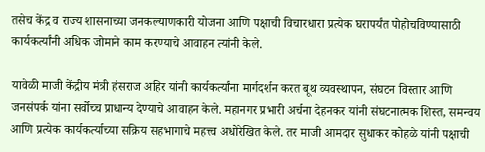तसेच केंद्र व राज्य शासनाच्या जनकल्याणकारी योजना आणि पक्षाची विचारधारा प्रत्येक घरापर्यंत पोहोचविण्यासाठी कार्यकर्त्यांनी अधिक जोमाने काम करण्याचे आवाहन त्यांनी केले.

यावेळी माजी केंद्रीय मंत्री हंसराज अहिर यांनी कार्यकर्त्यांना मार्गदर्शन करत बूथ व्यवस्थापन, संघटन विस्तार आणि जनसंपर्क यांना सर्वोच्च प्राधान्य देण्याचे आवाहन केले. महानगर प्रभारी अर्चना देहनकर यांनी संघटनात्मक शिस्त, समन्वय आणि प्रत्येक कार्यकर्त्याच्या सक्रिय सहभागाचे महत्त्व अधोरेखित केले. तर माजी आमदार सुधाकर कोहळे यांनी पक्षाची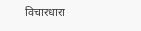विचारधारा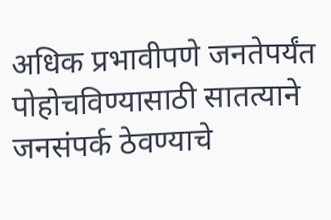अधिक प्रभावीपणे जनतेपर्यंत पोहोचविण्यासाठी सातत्याने जनसंपर्क ठेवण्याचे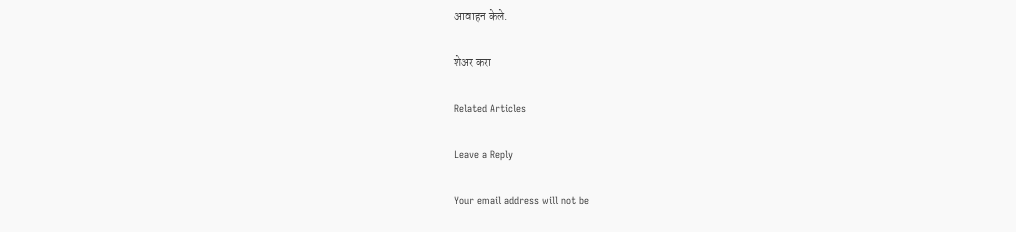आवाहन केले.

शेअर करा

Related Articles

Leave a Reply

Your email address will not be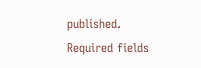published. Required fields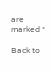are marked *

Back to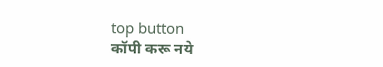top button
कॉपी करू नये